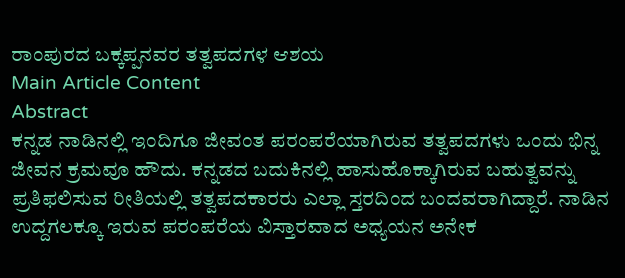ರಾಂಪುರದ ಬಕ್ಕಪ್ಪನವರ ತತ್ವಪದಗಳ ಆಶಯ
Main Article Content
Abstract
ಕನ್ನಡ ನಾಡಿನಲ್ಲಿ ಇಂದಿಗೂ ಜೀವಂತ ಪರಂಪರೆಯಾಗಿರುವ ತತ್ವಪದಗಳು ಒಂದು ಭಿನ್ನ ಜೀವನ ಕ್ರಮವೂ ಹೌದು. ಕನ್ನಡದ ಬದುಕಿನಲ್ಲಿ ಹಾಸುಹೊಕ್ಕಾಗಿರುವ ಬಹುತ್ವವನ್ನು ಪ್ರತಿಫಲಿಸುವ ರೀತಿಯಲ್ಲಿ ತತ್ವಪದಕಾರರು ಎಲ್ಲಾ ಸ್ತರದಿಂದ ಬಂದವರಾಗಿದ್ದಾರೆ. ನಾಡಿನ ಉದ್ದಗಲಕ್ಕೂ ಇರುವ ಪರಂಪರೆಯ ವಿಸ್ತಾರವಾದ ಅಧ್ಯಯನ ಅನೇಕ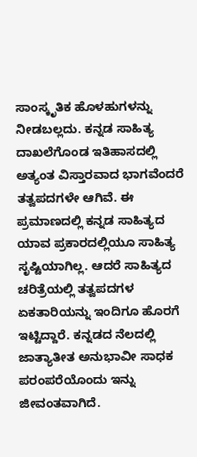ಸಾಂಸ್ಕೃತಿಕ ಹೊಳಹುಗಳನ್ನು ನೀಡಬಲ್ಲದು. ಕನ್ನಡ ಸಾಹಿತ್ಯ ದಾಖಲೆಗೊಂಡ ಇತಿಹಾಸದಲ್ಲಿ ಅತ್ಯಂತ ವಿಸ್ತಾರವಾದ ಭಾಗವೆಂದರೆ ತತ್ವಪದಗಳೇ ಆಗಿವೆ. ಈ ಪ್ರಮಾಣದಲ್ಲಿ ಕನ್ನಡ ಸಾಹಿತ್ಯದ ಯಾವ ಪ್ರಕಾರದಲ್ಲಿಯೂ ಸಾಹಿತ್ಯ ಸೃಷ್ಟಿಯಾಗಿಲ್ಲ. ಆದರೆ ಸಾಹಿತ್ಯದ ಚರಿತ್ರೆಯಲ್ಲಿ ತತ್ವಪದಗಳ ಏಕತಾರಿಯನ್ನು ಇಂದಿಗೂ ಹೊರಗೆ ಇಟ್ಟಿದ್ದಾರೆ. ಕನ್ನಡದ ನೆಲದಲ್ಲಿ ಜಾತ್ಯಾತೀತ ಅನುಭಾವೀ ಸಾಧಕ ಪರಂಪರೆಯೊಂದು ಇನ್ನು ಜೀವಂತವಾಗಿದೆ.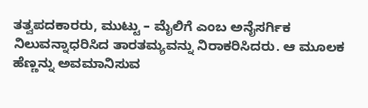ತತ್ವಪದಕಾರರು, ಮುಟ್ಟು – ಮೈಲಿಗೆ ಎಂಬ ಅನೈಸರ್ಗಿಕ ನಿಲುವನ್ನಾಧರಿಸಿದ ತಾರತಮ್ಯವನ್ನು ನಿರಾಕರಿಸಿದರು. ಆ ಮೂಲಕ ಹೆಣ್ಣನ್ನು ಅವಮಾನಿಸುವ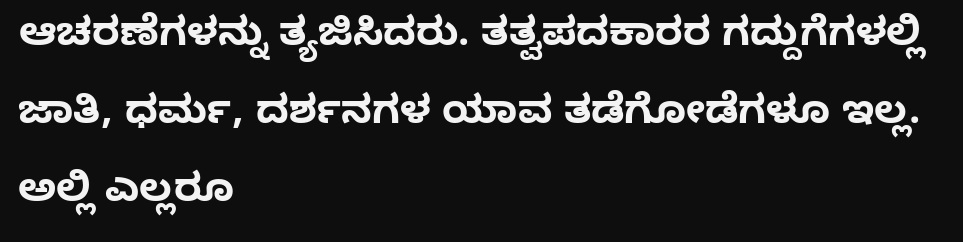ಆಚರಣೆಗಳನ್ನು ತ್ಯಜಿಸಿದರು. ತತ್ವಪದಕಾರರ ಗದ್ದುಗೆಗಳಲ್ಲಿ ಜಾತಿ, ಧರ್ಮ, ದರ್ಶನಗಳ ಯಾವ ತಡೆಗೋಡೆಗಳೂ ಇಲ್ಲ. ಅಲ್ಲಿ ಎಲ್ಲರೂ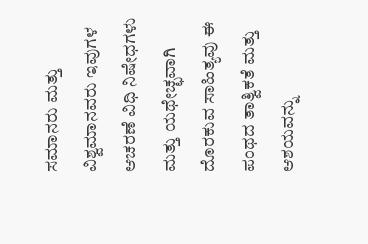ಸಮಾನರು ಮತ್ತು ವಿಶ್ವಮಾನವರು ಇವುಗಳ ಆಚರಣೆ ವಿಧಿ ನಿಷೇಧಗಳು ಮತ್ತು ಯಥೇಚ್ಛವಾಗಿ ದೊರಕುವ ಸಾಹಿತ್ಯವು ಈ ಪಂಥದ ತಾತ್ವಿಕತೆ ಮತ್ತು ಆಶಯವನ್ನು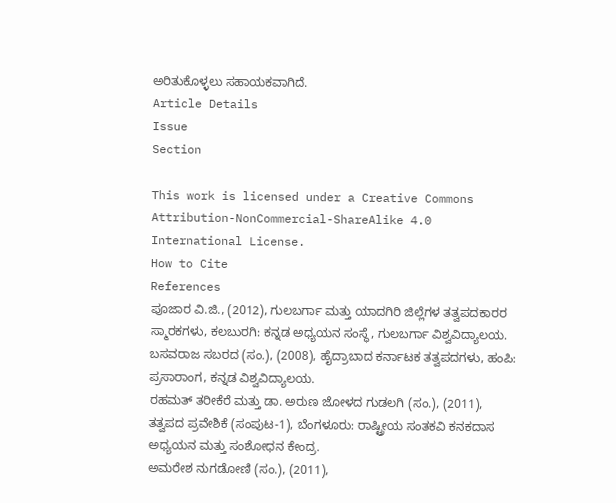ಅರಿತುಕೊಳ್ಳಲು ಸಹಾಯಕವಾಗಿದೆ.
Article Details
Issue
Section

This work is licensed under a Creative Commons Attribution-NonCommercial-ShareAlike 4.0 International License.
How to Cite
References
ಪೂಜಾರ ವಿ.ಜಿ., (2012), ಗುಲಬರ್ಗಾ ಮತ್ತು ಯಾದಗಿರಿ ಜಿಲ್ಲೆಗಳ ತತ್ವಪದಕಾರರ ಸ್ಮಾರಕಗಳು, ಕಲಬುರಗಿ: ಕನ್ನಡ ಅಧ್ಯಯನ ಸಂಸ್ಥೆ, ಗುಲಬರ್ಗಾ ವಿಶ್ವವಿದ್ಯಾಲಯ.
ಬಸವರಾಜ ಸಬರದ (ಸಂ.), (2008), ಹೈದ್ರಾಬಾದ ಕರ್ನಾಟಕ ತತ್ವಪದಗಳು, ಹಂಪಿ: ಪ್ರಸಾರಾಂಗ, ಕನ್ನಡ ವಿಶ್ವವಿದ್ಯಾಲಯ.
ರಹಮತ್ ತರೀಕೆರೆ ಮತ್ತು ಡಾ. ಅರುಣ ಜೋಳದ ಗುಡಲಗಿ (ಸಂ.), (2011), ತತ್ವಪದ ಪ್ರವೇಶಿಕೆ (ಸಂಪುಟ-1), ಬೆಂಗಳೂರು: ರಾಷ್ಟ್ರೀಯ ಸಂತಕವಿ ಕನಕದಾಸ ಅಧ್ಯಯನ ಮತ್ತು ಸಂಶೋಧನ ಕೇಂದ್ರ.
ಅಮರೇಶ ನುಗಡೋಣಿ (ಸಂ.), (2011),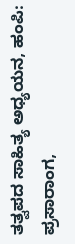ತತ್ವಪದ ಸಾಹಿತ್ಯ ಅಧ್ಯಯನ, ಹಂಪಿ: ಪ್ರಸಾರಾಂಗ,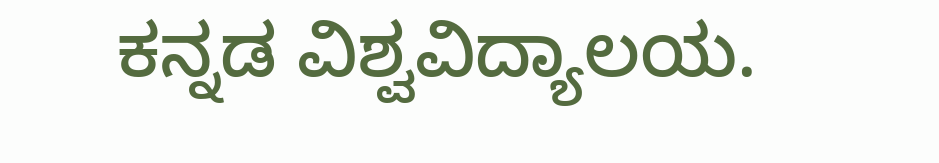ಕನ್ನಡ ವಿಶ್ವವಿದ್ಯಾಲಯ.